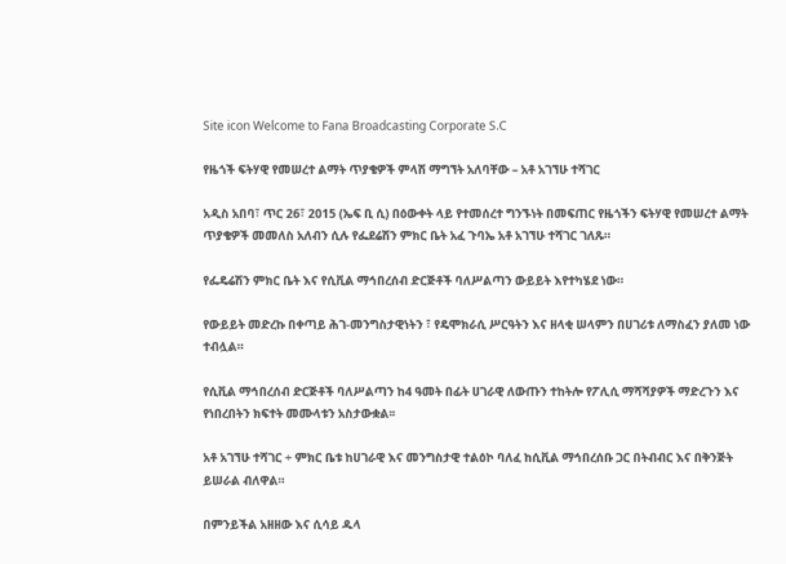Site icon Welcome to Fana Broadcasting Corporate S.C

የዜጎች ፍትሃዊ የመሠረተ ልማት ጥያቄዎች ምላሽ ማግኘት አለባቸው – አቶ አገኘሁ ተሻገር

አዲስ አበባ፣ ጥር 26፣ 2015 (ኤፍ ቢ ሲ) በዕውቀት ላይ የተመሰረተ ግንኙነት በመፍጠር የዜጎችን ፍትሃዊ የመሠረተ ልማት ጥያቄዎች መመለስ አለብን ሲሉ የፌደሬሽን ምክር ቤት አፈ ጉባኤ አቶ አገኘሁ ተሻገር ገለጹ።

የፌዴሬሽን ምክር ቤት እና የሲቪል ማኅበረሰብ ድርጅቶች ባለሥልጣን ውይይት እየተካሄደ ነው።

የውይይት መድረኩ በቀጣይ ሕገ-መንግስታዊነትን ፣ የዴሞክራሲ ሥርዓትን እና ዘላቂ ሠላምን በሀገሪቱ ለማስፈን ያለመ ነው ተብሏል።

የሲቪል ማኅበረሰብ ድርጅቶች ባለሥልጣን ከ4 ዓመት በፊት ሀገራዊ ለውጡን ተከትሎ የፖሊሲ ማሻሻያዎች ማድረጉን እና የነበረበትን ክፍተት መሙላቱን አስታውቋል፡፡

አቶ አገኘሁ ተሻገር ÷ ምክር ቤቱ ከሀገራዊ እና መንግስታዊ ተልዕኮ ባለፈ ከሲቪል ማኅበረሰቡ ጋር በትብብር እና በቅንጅት ይሠራል ብለዋል።

በምንይችል አዘዘው እና ሲሳይ ዱላ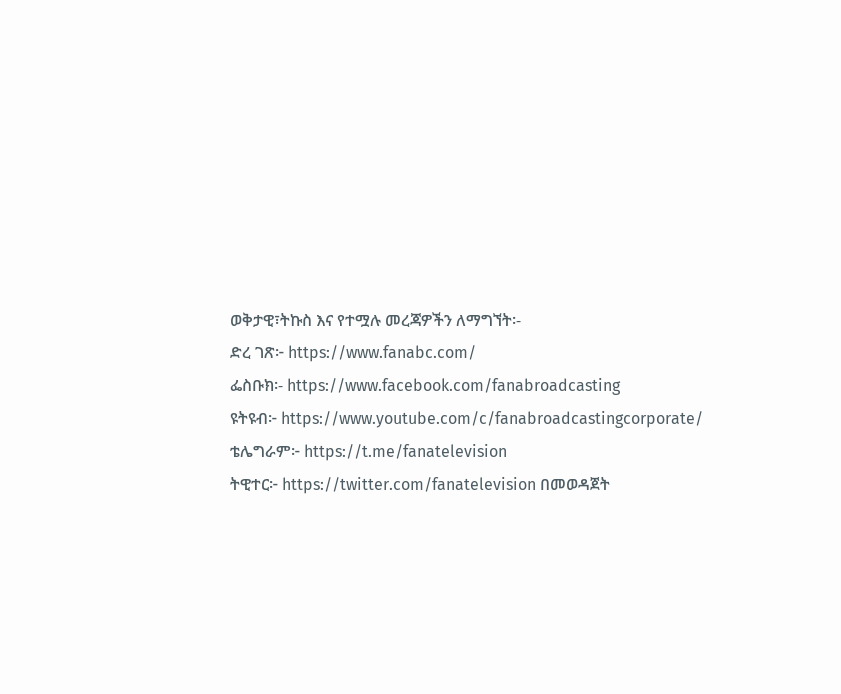ወቅታዊ፣ትኩስ እና የተሟሉ መረጃዎችን ለማግኘት፡-
ድረ ገጽ፦ https://www.fanabc.com/
ፌስቡክ፡- https://www.facebook.com/fanabroadcasting
ዩትዩብ፦ https://www.youtube.com/c/fanabroadcastingcorporate/
ቴሌግራም፦ https://t.me/fanatelevision
ትዊተር፦ https://twitter.com/fanatelevision በመወዳጀት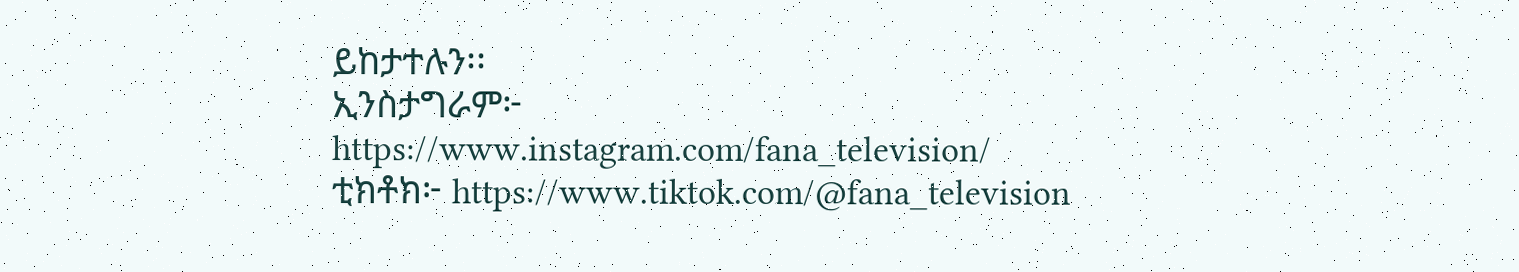ይከታተሉን፡፡
ኢንስታግራም፦ https://www.instagram.com/fana_television/
ቲክቶክ፦ https://www.tiktok.com/@fana_television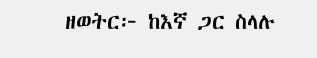ዘወትር፦ ከእኛ ጋር ስላሉ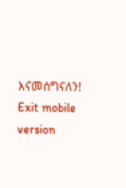እናመሰግናለን!
Exit mobile version